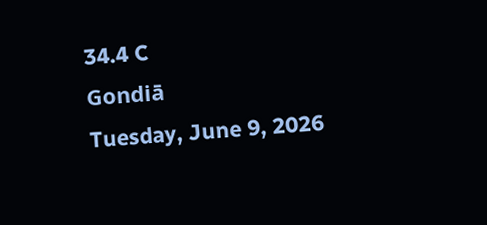34.4 C
Gondiā
Tuesday, June 9, 2026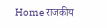Home राजकीय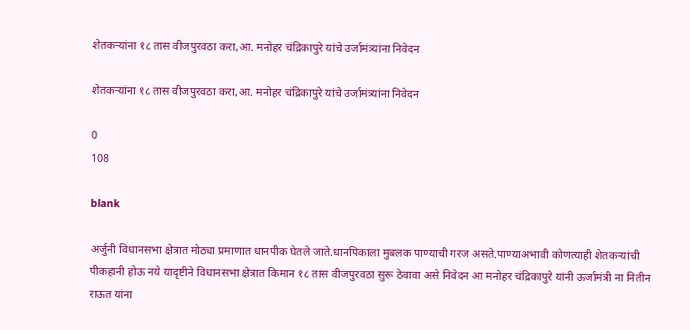शेतकऱ्यांना १८ तास वीजपुरवठा करा,आ. मनोहर चंद्रिकापुरे यांचे उर्जामंत्र्यांना निवेदन

शेतकऱ्यांना १८ तास वीजपुरवठा करा,आ. मनोहर चंद्रिकापुरे यांचे उर्जामंत्र्यांना निवेदन

0
108

blank

अर्जुनी विधानसभा क्षेत्रात मोठ्या प्रमाणात धानपीक घेतले जाते.धानपिकाला मुबलक पाण्याची गरज असते.पाण्याअभावी कोणत्याही शेतकऱ्यांची पीकहानी होऊ नये यादृष्टीने विधानसभा क्षेत्रात किमान १८ तास वीजपुरवठा सुरू ठेवावा असे निवेदन आ मनोहर चंद्रिकापुरे यांनी ऊर्जामंत्री ना नितीन राऊत यांना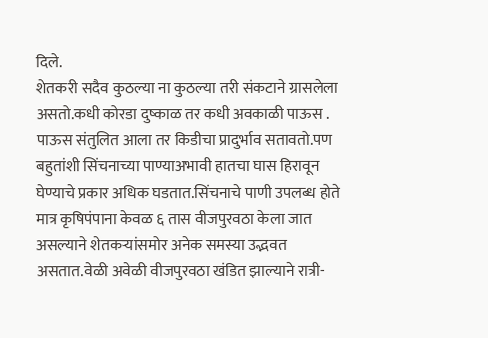दिले.
शेतकरी सदैव कुठल्या ना कुठल्या तरी संकटाने ग्रासलेला असतो.कधी कोरडा दुष्काळ तर कधी अवकाळी पाऊस . पाऊस संतुलित आला तर किडीचा प्रादुर्भाव सतावतो.पण बहुतांशी सिंचनाच्या पाण्याअभावी हातचा घास हिरावून घेण्याचे प्रकार अधिक घडतात.सिंचनाचे पाणी उपलब्ध होते मात्र कृषिपंपाना केवळ ६ तास वीजपुरवठा केला जात असल्याने शेतकऱ्यांसमोर अनेक समस्या उद्भवत असतात.वेळी अवेळी वीजपुरवठा खंडित झाल्याने रात्री-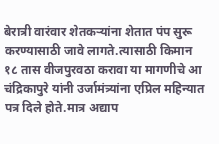बेरात्री वारंवार शेतकऱ्यांना शेतात पंप सुरू करण्यासाठी जावे लागते.त्यासाठी किमान १८ तास वीजपुरवठा करावा या मागणीचे आ चंद्रिकापुरे यांनी उर्जामंत्र्यांना एप्रिल महिन्यात पत्र दिले होते.मात्र अद्याप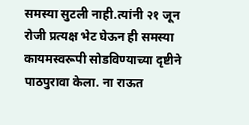समस्या सुटली नाही.त्यांनी २१ जून रोजी प्रत्यक्ष भेट घेऊन ही समस्या कायमस्वरूपी सोडविण्याच्या दृष्टीने पाठपुरावा केला. ना राऊत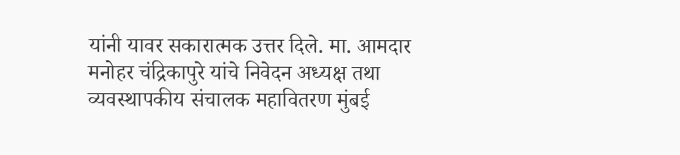यांनी यावर सकारात्मक उत्तर दिले. मा. आमदार मनोहर चंद्रिकापुरे यांचे निवेदन अध्यक्ष तथा व्यवस्थापकीय संचालक महावितरण मुंबई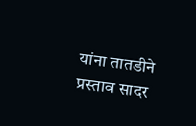यांना तातडीने प्रस्ताव सादर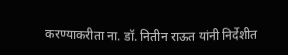करण्याकरीता ना‌. डॉ. नितीन राऊत यांनी निर्देशीत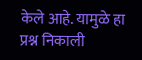केले आहे. यामुळे हा प्रश्न निकाली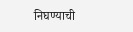निघण्याची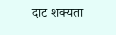दाट शक्यता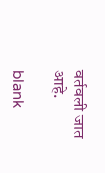वर्तवली जात आहे.

blank